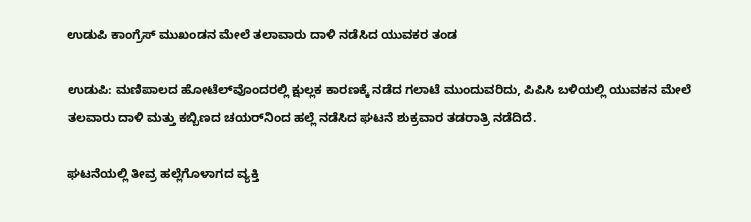ಉಡುಪಿ ಕಾಂಗ್ರೆಸ್ ಮುಖಂಡನ ಮೇಲೆ ತಲಾವಾರು ದಾಳಿ ನಡೆಸಿದ ಯುವಕರ ತಂಡ

ಉಡುಪಿ: ಮಣಿಪಾಲದ ಹೋಟೆಲ್‌ವೊಂದರಲ್ಲಿ ಕ್ಷುಲ್ಲಕ ಕಾರಣಕ್ಕೆ ನಡೆದ ಗಲಾಟೆ ಮುಂದುವರಿದು, ಪಿಪಿಸಿ ಬಳಿಯಲ್ಲಿ ಯುವಕನ ಮೇಲೆ ತಲವಾರು ದಾಳಿ ಮತ್ತು ಕಬ್ಬಿಣದ ಚಯರ್‌ನಿಂದ ಹಲ್ಲೆ ನಡೆಸಿದ ಘಟನೆ ಶುಕ್ರವಾರ ತಡರಾತ್ರಿ ನಡೆದಿದೆ.

ಘಟನೆಯಲ್ಲಿ ತೀವ್ರ ಹಲ್ಲೆಗೊಳಾಗದ ವ್ಯಕ್ತಿ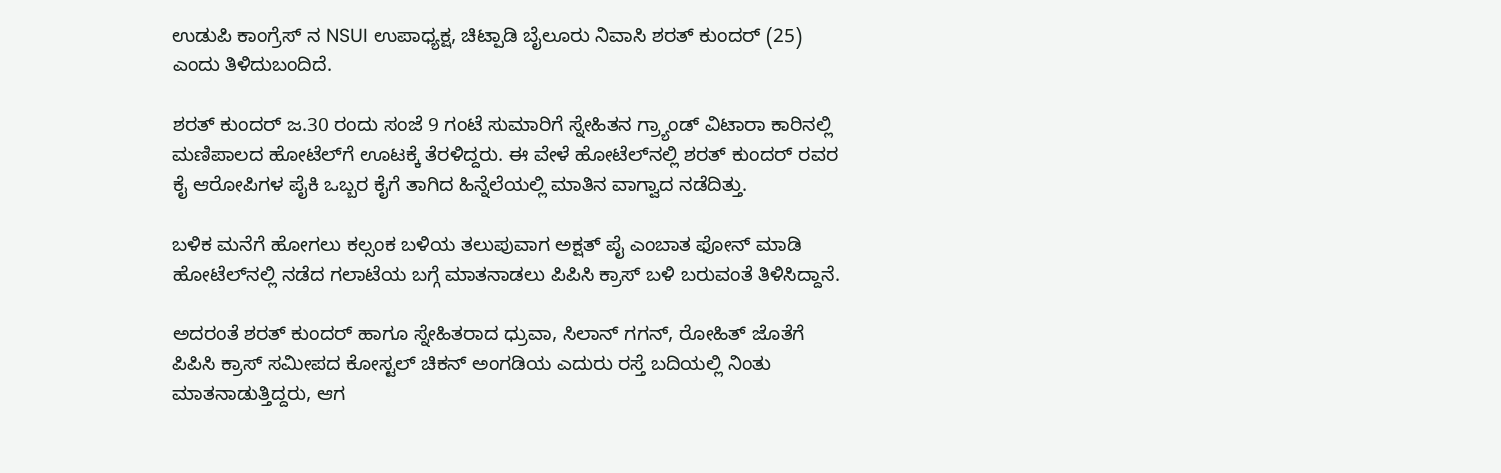ಉಡುಪಿ ಕಾಂಗ್ರೆಸ್ ನ NSUI ಉಪಾಧ್ಯಕ್ಷ, ಚಿಟ್ಪಾಡಿ ಬೈಲೂರು ನಿವಾಸಿ ಶರತ್ ಕುಂದರ್ (25) ಎಂದು ತಿಳಿದುಬಂದಿದೆ.

ಶರತ್ ಕುಂದರ್ ಜ.30 ರಂದು ಸಂಜೆ 9 ಗಂಟೆ ಸುಮಾರಿಗೆ ಸ್ನೇಹಿತನ ಗ್ರ್ಯಾಂಡ್ ವಿಟಾರಾ ಕಾರಿನಲ್ಲಿ ಮಣಿಪಾಲದ ಹೋಟೆಲ್‌ಗೆ ಊಟಕ್ಕೆ ತೆರಳಿದ್ದರು. ಈ ವೇಳೆ ಹೋಟೆಲ್‌ನಲ್ಲಿ ಶರತ್ ಕುಂದರ್ ರವರ ಕೈ ಆರೋಪಿಗಳ ಪೈಕಿ ಒಬ್ಬರ ಕೈಗೆ ತಾಗಿದ ಹಿನ್ನೆಲೆಯಲ್ಲಿ ಮಾತಿನ ವಾಗ್ವಾದ ನಡೆದಿತ್ತು.

ಬಳಿಕ ಮನೆಗೆ ಹೋಗಲು ಕಲ್ಸಂಕ ಬಳಿಯ ತಲುಪುವಾಗ ಅಕ್ಷತ್ ಪೈ ಎಂಬಾತ ಫೋನ್ ಮಾಡಿ ಹೋಟೆಲ್‌ನಲ್ಲಿ ನಡೆದ ಗಲಾಟೆಯ ಬಗ್ಗೆ ಮಾತನಾಡಲು ಪಿಪಿಸಿ ಕ್ರಾಸ್ ಬಳಿ ಬರುವಂತೆ ತಿಳಿಸಿದ್ದಾನೆ.

ಅದರಂತೆ ಶರತ್ ಕುಂದರ್ ಹಾಗೂ ಸ್ನೇಹಿತರಾದ ಧ್ರುವಾ, ಸಿಲಾನ್ ಗಗನ್, ರೋಹಿತ್ ಜೊತೆಗೆ ಪಿಪಿಸಿ ಕ್ರಾಸ್ ಸಮೀಪದ ಕೋಸ್ಟಲ್ ಚಿಕನ್ ಅಂಗಡಿಯ ಎದುರು ರಸ್ತೆ ಬದಿಯಲ್ಲಿ ನಿಂತು ಮಾತನಾಡುತ್ತಿದ್ದರು, ಆಗ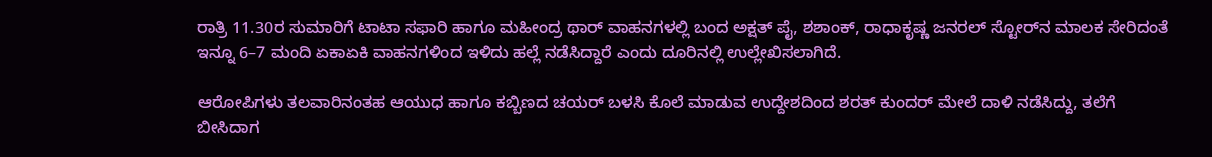ರಾತ್ರಿ 11.30ರ ಸುಮಾರಿಗೆ ಟಾಟಾ ಸಫಾರಿ ಹಾಗೂ ಮಹೀಂದ್ರ ಥಾರ್ ವಾಹನಗಳಲ್ಲಿ ಬಂದ ಅಕ್ಷತ್ ಪೈ, ಶಶಾಂಕ್, ರಾಧಾಕೃಷ್ಣ ಜನರಲ್ ಸ್ಟೋರ್‌ನ ಮಾಲಕ ಸೇರಿದಂತೆ ಇನ್ನೂ 6–7 ಮಂದಿ ಏಕಾಏಕಿ ವಾಹನಗಳಿಂದ ಇಳಿದು ಹಲ್ಲೆ ನಡೆಸಿದ್ದಾರೆ ಎಂದು ದೂರಿನಲ್ಲಿ ಉಲ್ಲೇಖಿಸಲಾಗಿದೆ.

ಆರೋಪಿಗಳು ತಲವಾರಿನಂತಹ ಆಯುಧ ಹಾಗೂ ಕಬ್ಬಿಣದ ಚಯರ್ ಬಳಸಿ ಕೊಲೆ ಮಾಡುವ ಉದ್ದೇಶದಿಂದ ಶರತ್ ಕುಂದರ್ ಮೇಲೆ ದಾಳಿ ನಡೆಸಿದ್ದು, ತಲೆಗೆ ಬೀಸಿದಾಗ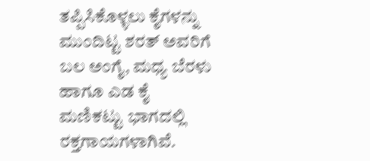ತಪ್ಪಿಸಿಕೊಳ್ಳಲು ಕೈಗಳನ್ನು ಮುಂದಿಟ್ಟ ಶರತ್ ಅವರಿಗೆ ಬಲ ಅಂಗೈ, ಮಧ್ಯ ಬೆರಳು ಹಾಗೂ ಎಡ ಕೈ ಮಣಿಕಟ್ಟು ಭಾಗದಲ್ಲಿ ರಕ್ತಗಾಯಗಳಾಗಿವೆ.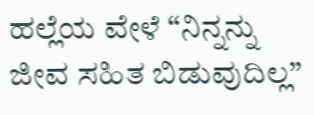ಹಲ್ಲೆಯ ವೇಳೆ “ನಿನ್ನನ್ನು ಜೀವ ಸಹಿತ ಬಿಡುವುದಿಲ್ಲ”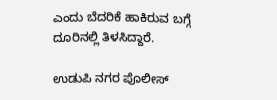ಎಂದು ಬೆದರಿಕೆ ಹಾಕಿರುವ ಬಗ್ಗೆ ದೂರಿನಲ್ಲಿ ತಿಳಸಿದ್ದಾರೆ.

ಉಡುಪಿ ನಗರ ಪೊಲೀಸ್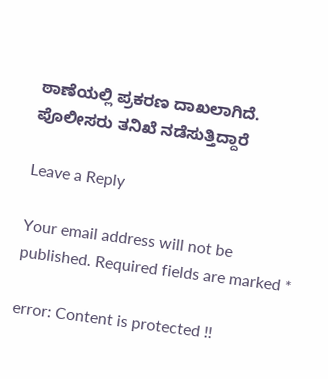ಠಾಣೆಯಲ್ಲಿ ಪ್ರಕರಣ ದಾಖಲಾಗಿದೆ. ಪೊಲೀಸರು ತನಿಖೆ ನಡೆಸುತ್ತಿದ್ದಾರೆ

Leave a Reply

Your email address will not be published. Required fields are marked *

error: Content is protected !!